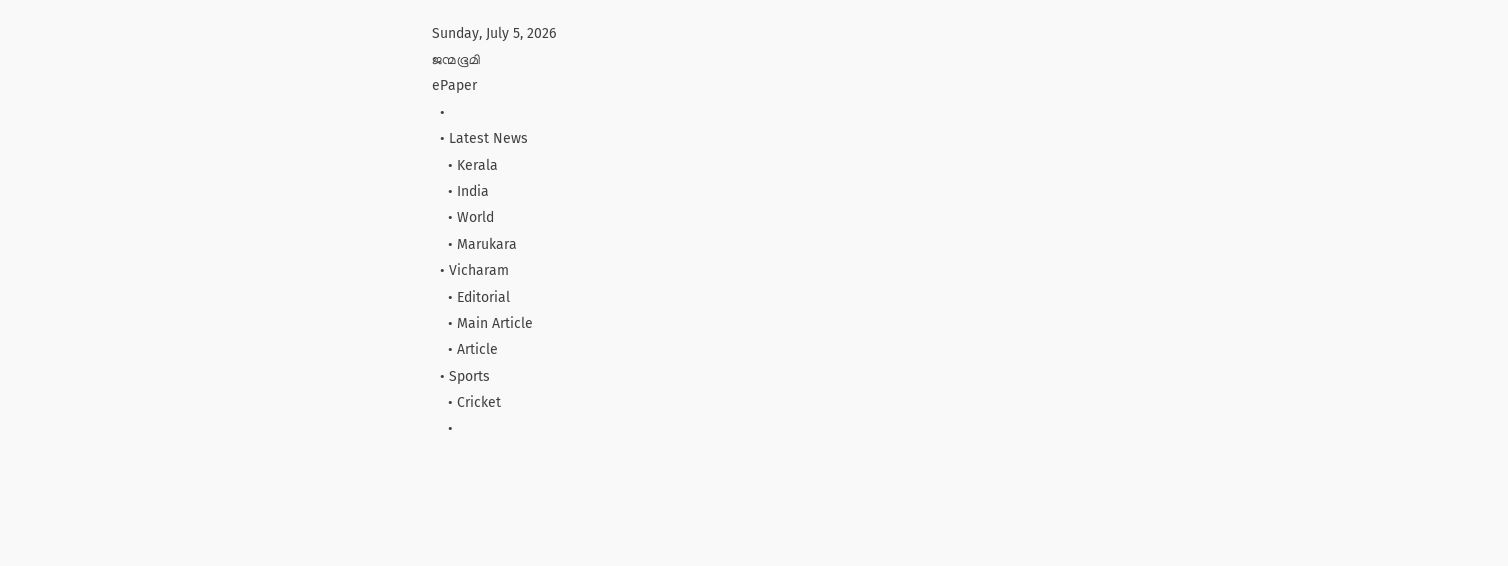Sunday, July 5, 2026
ജന്മഭൂമി
ePaper
  •
  • Latest News
    • Kerala
    • India
    • World
    • Marukara
  • Vicharam
    • Editorial
    • Main Article
    • Article
  • Sports
    • Cricket
    •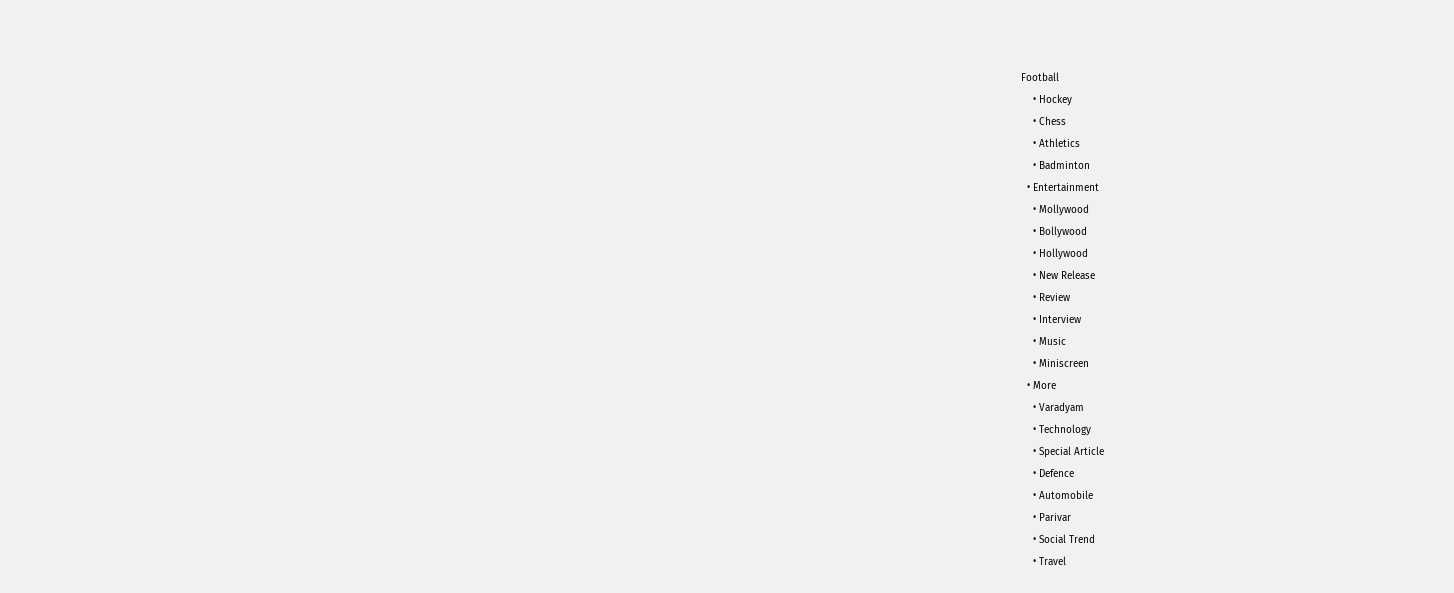Football
    • Hockey
    • Chess
    • Athletics
    • Badminton
  • Entertainment
    • Mollywood
    • Bollywood
    • Hollywood
    • New Release
    • Review
    • Interview
    • Music
    • Miniscreen
  • More
    • Varadyam
    • Technology
    • Special Article
    • Defence
    • Automobile
    • Parivar
    • Social Trend
    • Travel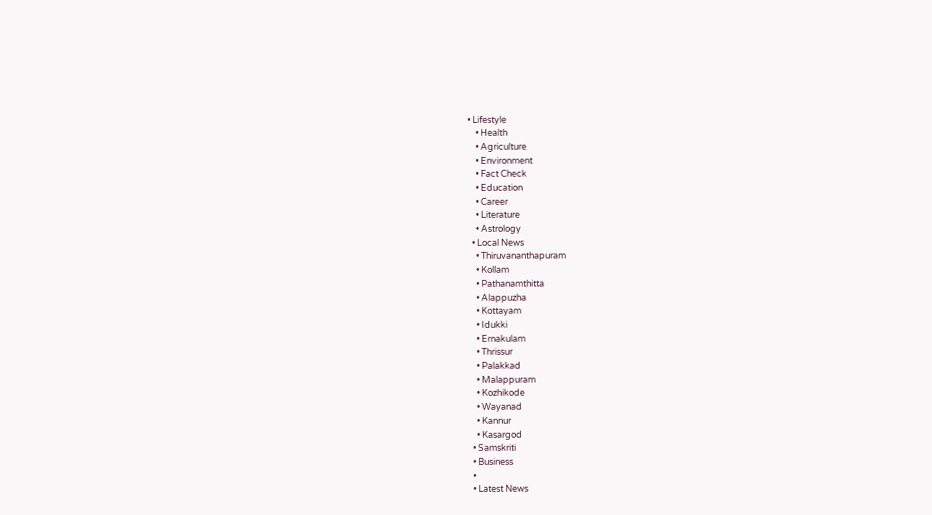• Lifestyle
    • Health
    • Agriculture
    • Environment
    • Fact Check
    • Education
    • Career
    • Literature
    • Astrology
  • Local News
    • Thiruvananthapuram
    • Kollam
    • Pathanamthitta
    • Alappuzha
    • Kottayam
    • Idukki
    • Ernakulam
    • Thrissur
    • Palakkad
    • Malappuram
    • Kozhikode
    • Wayanad
    • Kannur
    • Kasargod
  • Samskriti
  • Business
  •
  • Latest News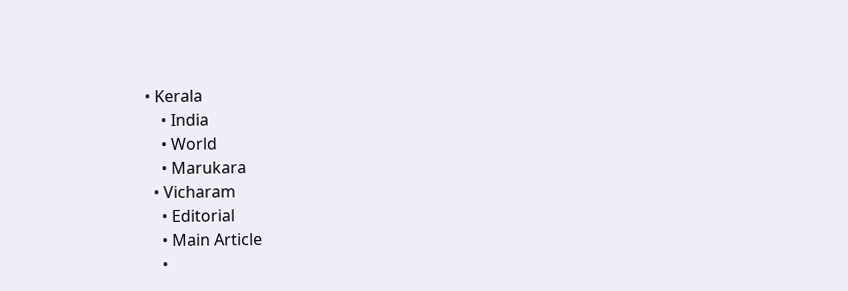• Kerala
    • India
    • World
    • Marukara
  • Vicharam
    • Editorial
    • Main Article
    •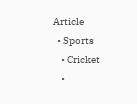Article
  • Sports
    • Cricket
    •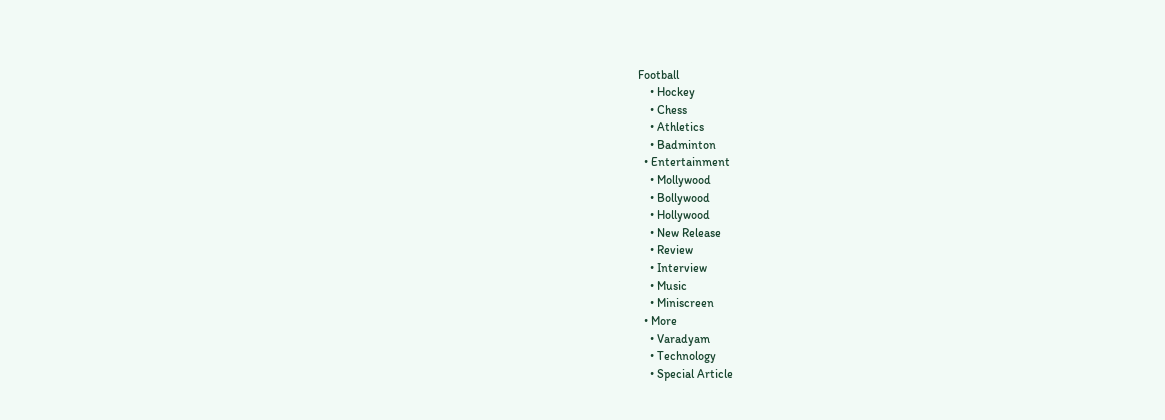Football
    • Hockey
    • Chess
    • Athletics
    • Badminton
  • Entertainment
    • Mollywood
    • Bollywood
    • Hollywood
    • New Release
    • Review
    • Interview
    • Music
    • Miniscreen
  • More
    • Varadyam
    • Technology
    • Special Article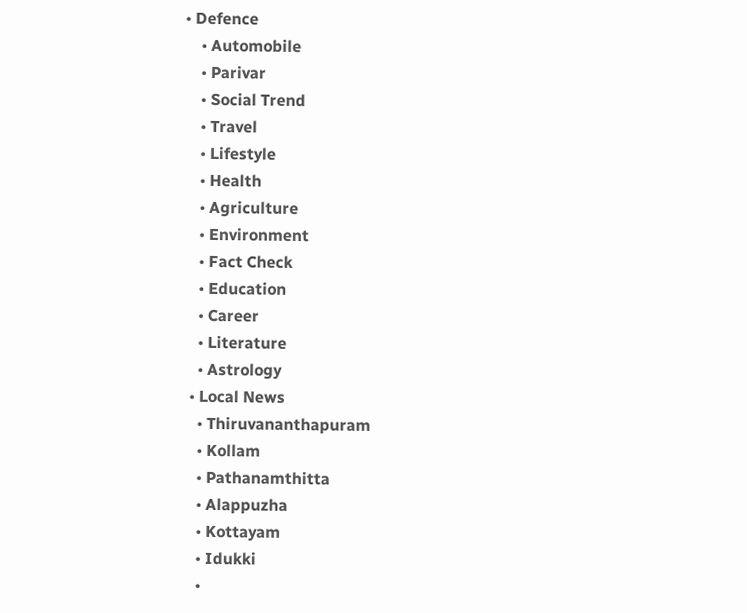• Defence
    • Automobile
    • Parivar
    • Social Trend
    • Travel
    • Lifestyle
    • Health
    • Agriculture
    • Environment
    • Fact Check
    • Education
    • Career
    • Literature
    • Astrology
  • Local News
    • Thiruvananthapuram
    • Kollam
    • Pathanamthitta
    • Alappuzha
    • Kottayam
    • Idukki
    •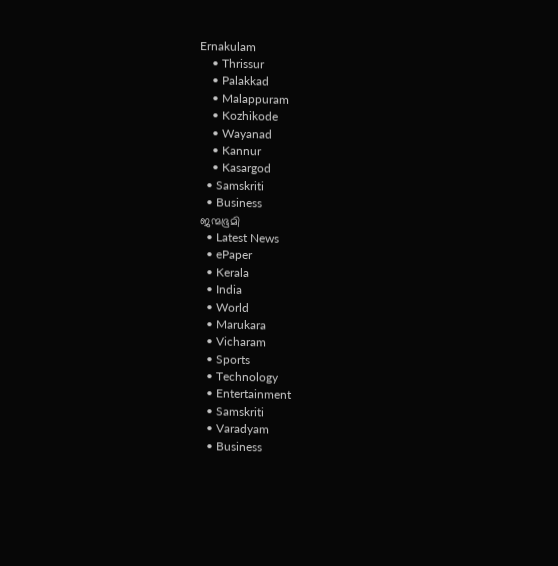Ernakulam
    • Thrissur
    • Palakkad
    • Malappuram
    • Kozhikode
    • Wayanad
    • Kannur
    • Kasargod
  • Samskriti
  • Business
ജന്മഭൂമി
  • Latest News
  • ePaper
  • Kerala
  • India
  • World
  • Marukara
  • Vicharam
  • Sports
  • Technology
  • Entertainment
  • Samskriti
  • Varadyam
  • Business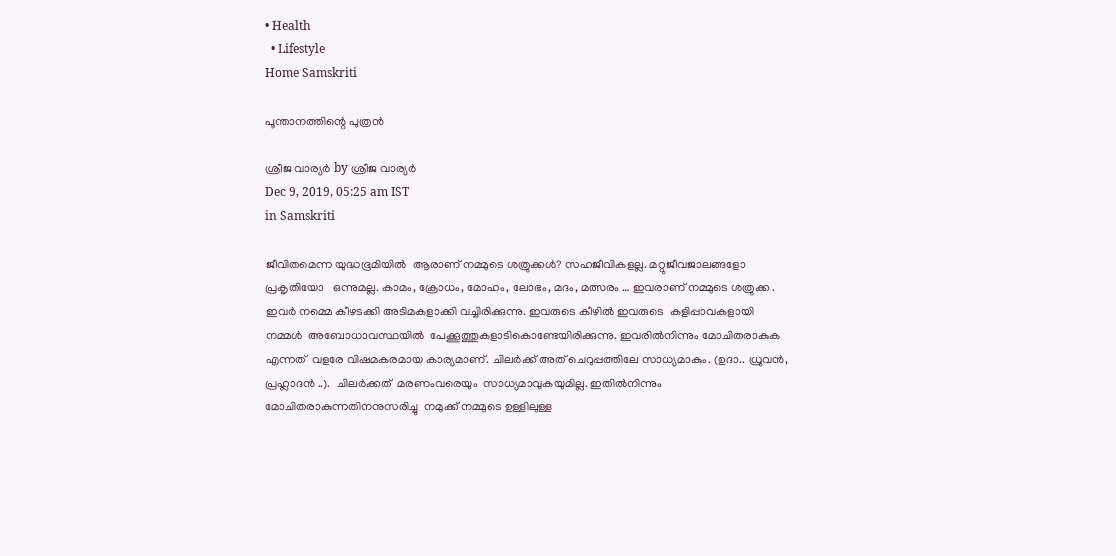• Health
  • Lifestyle
Home Samskriti

പൂന്താനത്തിന്റെ പുത്രന്‍

ശ്രീജ വാര്യര്‍ by ശ്രീജ വാര്യര്‍
Dec 9, 2019, 05:25 am IST
in Samskriti

ജീവിതമെന്ന യുദ്ധഭൂമിയില്‍  ആരാണ് നമ്മുടെ ശത്രുക്കള്‍? സഹജീവികളല്ല. മറ്റുജീവജാലങ്ങളോ പ്രകൃതിയോ   ഒന്നുമല്ല. കാമം, ക്രോധം, മോഹം, ലോഭം, മദം, മത്സരം … ഇവരാണ് നമ്മുടെ ശത്രുക്ക . ഇവര്‍ നമ്മെ കീഴടക്കി അടിമകളാക്കി വച്ചിരിക്കുന്നു. ഇവരുടെ കീഴില്‍ ഇവരുടെ  കളിപ്പാവകളായി നമ്മള്‍  അബോധാവസ്ഥയില്‍  പേക്കൂത്തുകളാടികൊണ്ടേയിരിക്കുന്നു. ഇവരില്‍നിന്നും മോചിതരാകുക എന്നത്  വളരേ വിഷമകരമായ കാര്യമാണ്. ചിലര്‍ക്ക് അത് ചെറുപ്പത്തിലേ സാധ്യമാകും. (ഉദാ.. ധ്രുവന്‍, പ്രഹ്ലാദന്‍ ..).  ചിലര്‍ക്കത്  മരണംവരെയും  സാധ്യമാവുകയുമില്ല. ഇതില്‍നിന്നും മോചിതരാകുന്നതിനനുസരിച്ചു  നമുക്ക് നമ്മുടെ ഉള്ളിലുള്ള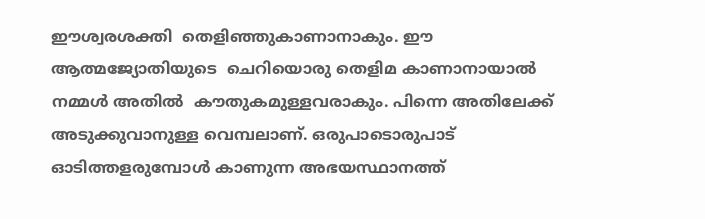ഈശ്വരശക്തി  തെളിഞ്ഞുകാണാനാകും. ഈ ആത്മജ്യോതിയുടെ  ചെറിയൊരു തെളിമ കാണാനായാല്‍ നമ്മള്‍ അതില്‍  കൗതുകമുള്ളവരാകും. പിന്നെ അതിലേക്ക്  അടുക്കുവാനുള്ള വെമ്പലാണ്. ഒരുപാടൊരുപാട് ഓടിത്തളരുമ്പോള്‍ കാണുന്ന അഭയസ്ഥാനത്ത്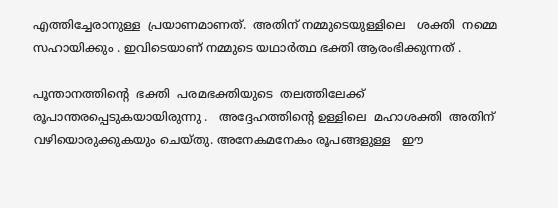എത്തിച്ചേരാനുള്ള  പ്രയാണമാണത്.  അതിന് നമ്മുടെയുള്ളിലെ   ശക്തി  നമ്മെ സഹായിക്കും . ഇവിടെയാണ് നമ്മുടെ യഥാര്‍ത്ഥ ഭക്തി ആരംഭിക്കുന്നത് .

പൂന്താനത്തിന്റെ  ഭക്തി  പരമഭക്തിയുടെ  തലത്തിലേക്ക്  രൂപാന്തരപ്പെടുകയായിരുന്നു .   അദ്ദേഹത്തിന്റെ ഉള്ളിലെ  മഹാശക്തി  അതിന്  വഴിയൊരുക്കുകയും ചെയ്തു. അനേകമനേകം രൂപങ്ങളുള്ള   ഈ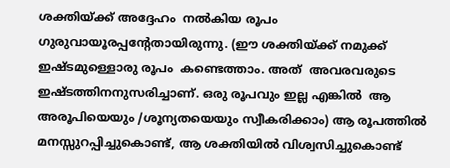ശക്തിയ്‌ക്ക് അദ്ദേഹം  നല്‍കിയ രൂപം ഗുരുവായൂരപ്പന്റേതായിരുന്നു. (ഈ ശക്തിയ്‌ക്ക് നമുക്ക് ഇഷ്ടമുള്ളൊരു രൂപം  കണ്ടെത്താം. അത്  അവരവരുടെ  ഇഷ്ടത്തിനനുസരിച്ചാണ്. ഒരു രൂപവും ഇല്ല എങ്കില്‍  ആ   അരൂപിയെയും /ശൂന്യതയെയും സ്വീകരിക്കാം) ആ രൂപത്തില്‍ മനസ്സുറപ്പിച്ചുകൊണ്ട്, ആ ശക്തിയില്‍ വിശ്വസിച്ചുകൊണ്ട്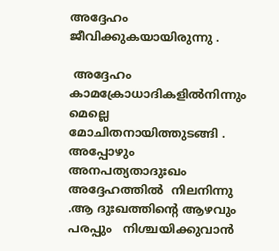അദ്ദേഹം  ജീവിക്കുകയായിരുന്നു .

 അദ്ദേഹം കാമക്രോധാദികളില്‍നിന്നും  മെല്ലെ മോചിതനായിത്തുടങ്ങി .  അപ്പോഴും  അനപത്യതാദുഃഖം  അദ്ദേഹത്തില്‍  നിലനിന്നു .ആ ദുഃഖത്തിന്റെ ആഴവും പരപ്പും   നിശ്ചയിക്കുവാന്‍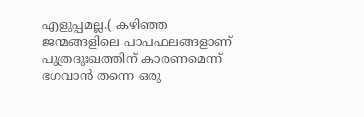എളുപ്പമല്ല.( കഴിഞ്ഞ ജന്മങ്ങളിലെ പാപഫലങ്ങളാണ് പുത്രദുഃഖത്തിന് കാരണമെന്ന് ഭഗവാന്‍ തന്നെ ഒരു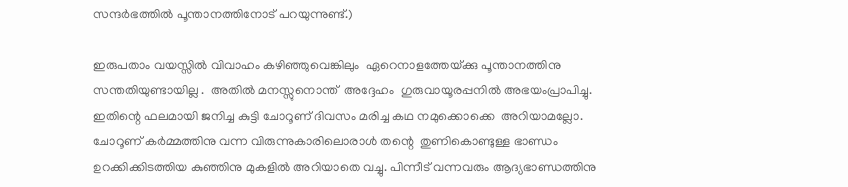സന്ദര്‍ഭത്തില്‍ പൂന്താനത്തിനോട് പറയുന്നുണ്ട്.)

ഇരുപതാം വയസ്സില്‍ വിവാഹം കഴിഞ്ഞുവെങ്കിലും  ഏറെനാളത്തേയ്‌ക്കു പൂന്താനത്തിനു സന്തതിയുണ്ടായില്ല .  അതില്‍ മനസ്സുനൊന്ത്  അദ്ദേഹം  ഗുരുവായൂരപ്പനില്‍ അഭയംപ്രാപിച്ചു. ഇതിന്റെ ഫലമായി ജനിച്ച കുട്ടി ചോറൂണ് ദിവസം മരിച്ച കഥ നമുക്കൊക്കെ  അറിയാമല്ലോ. ചോറൂണ് കര്‍മ്മത്തിനു വന്ന വിരുന്നുകാരിലൊരാള്‍ തന്റെ  തുണികൊണ്ടുള്ള ഭാണ്ഡം  ഉറക്കിക്കിടത്തിയ കുഞ്ഞിനു മുകളില്‍ അറിയാതെ വച്ചു. പിന്നീട് വന്നവരും ആദ്യഭാണ്ഡത്തിനു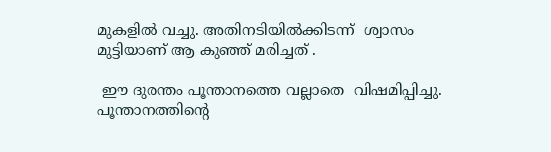മുകളില്‍ വച്ചു. അതിനടിയില്‍ക്കിടന്ന്  ശ്വാസം മുട്ടിയാണ് ആ കുഞ്ഞ് മരിച്ചത് .

 ഈ ദുരന്തം പൂന്താനത്തെ വല്ലാതെ  വിഷമിപ്പിച്ചു. പൂന്താനത്തിന്റെ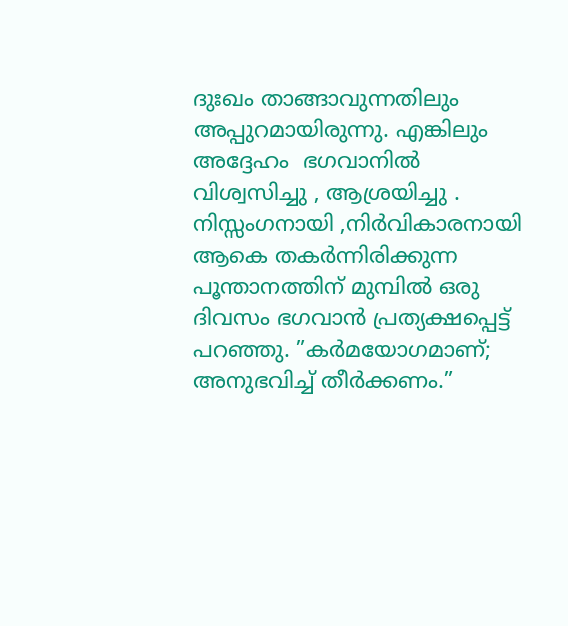ദുഃഖം താങ്ങാവുന്നതിലും അപ്പുറമായിരുന്നു. എങ്കിലും   അദ്ദേഹം  ഭഗവാനില്‍   വിശ്വസിച്ചു , ആശ്രയിച്ചു . നിസ്സംഗനായി ,നിര്‍വികാരനായി ആകെ തകര്‍ന്നിരിക്കുന്ന  പൂന്താനത്തിന് മുമ്പില്‍ ഒരു ദിവസം ഭഗവാന്‍ പ്രത്യക്ഷപ്പെട്ട് പറഞ്ഞു. ”കര്‍മയോഗമാണ്; അനുഭവിച്ച് തീര്‍ക്കണം.”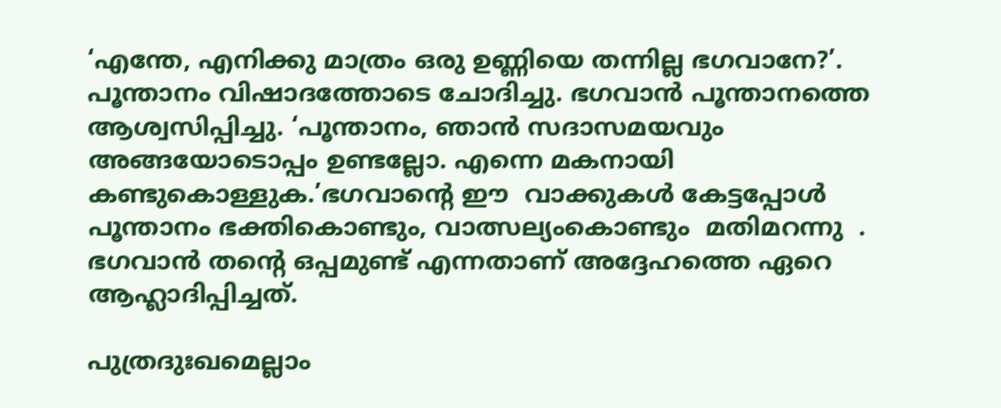‘എന്തേ, എനിക്കു മാത്രം ഒരു ഉണ്ണിയെ തന്നില്ല ഭഗവാനേ?’. പൂന്താനം വിഷാദത്തോടെ ചോദിച്ചു. ഭഗവാന്‍ പൂന്താനത്തെ ആശ്വസിപ്പിച്ചു. ‘പൂന്താനം, ഞാന്‍ സദാസമയവും അങ്ങയോടൊപ്പം ഉണ്ടല്ലോ. എന്നെ മകനായി കണ്ടുകൊള്ളുക.’ഭഗവാന്റെ ഈ  വാക്കുകള്‍ കേട്ടപ്പോള്‍ പൂന്താനം ഭക്തികൊണ്ടും, വാത്സല്യംകൊണ്ടും  മതിമറന്നു  .  ഭഗവാന്‍ തന്റെ ഒപ്പമുണ്ട് എന്നതാണ് അദ്ദേഹത്തെ ഏറെ ആഹ്ലാദിപ്പിച്ചത്.

പുത്രദുഃഖമെല്ലാം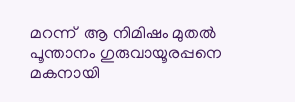മറന്ന്  ആ നിമിഷം മുതല്‍  പൂന്താനം ഗുരുവായൂരപ്പനെ  മകനായി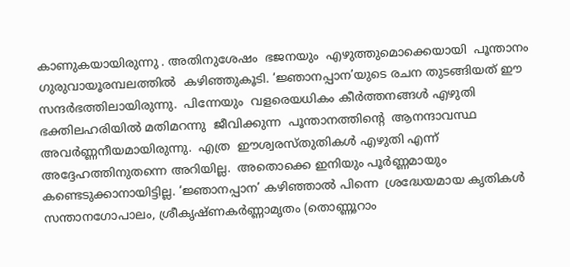കാണുകയായിരുന്നു . അതിനുശേഷം  ഭജനയും  എഴുത്തുമൊക്കെയായി  പൂന്താനം  ഗുരുവായൂരമ്പലത്തില്‍  കഴിഞ്ഞുകൂടി. ‘ജ്ഞാനപ്പാന’യുടെ രചന തുടങ്ങിയത് ഈ സന്ദര്‍ഭത്തിലായിരുന്നു.  പിന്നേയും  വളരെയധികം കീര്‍ത്തനങ്ങള്‍ എഴുതി ഭക്തിലഹരിയില്‍ മതിമറന്നു  ജീവിക്കുന്ന  പൂന്താനത്തിന്റെ  ആനന്ദാവസ്ഥ   അവര്‍ണ്ണനീയമായിരുന്നു.  എത്ര  ഈശ്വരസ്തുതികള്‍ എഴുതി എന്ന് അദ്ദേഹത്തിനുതന്നെ അറിയില്ല.  അതൊക്കെ ഇനിയും പൂര്‍ണ്ണമായും കണ്ടെടുക്കാനായിട്ടില്ല. ‘ജ്ഞാനപ്പാന’ കഴിഞ്ഞാല്‍ പിന്നെ  ശ്രദ്ധേയമായ കൃതികള്‍ സന്താനഗോപാലം, ശ്രീകൃഷ്ണകര്‍ണ്ണാമൃതം (തൊണ്ണൂറാം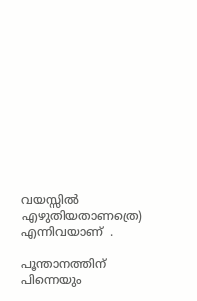വയസ്സില്‍ എഴുതിയതാണത്രെ)   എന്നിവയാണ്  .

പൂന്താനത്തിന്  പിന്നെയും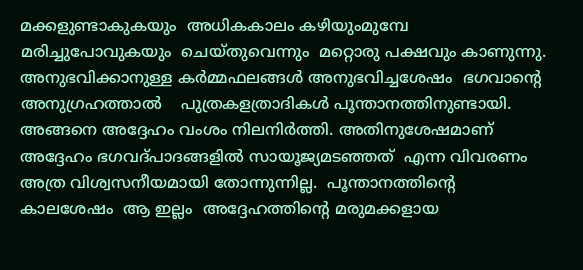മക്കളുണ്ടാകുകയും  അധികകാലം കഴിയുംമുമ്പേ മരിച്ചുപോവുകയും  ചെയ്തുവെന്നും  മറ്റൊരു പക്ഷവും കാണുന്നു. അനുഭവിക്കാനുള്ള കര്‍മ്മഫലങ്ങള്‍ അനുഭവിച്ചശേഷം  ഭഗവാന്റെ അനുഗ്രഹത്താല്‍    പുത്രകളത്രാദികള്‍ പൂന്താനത്തിനുണ്ടായി. അങ്ങനെ അദ്ദേഹം വംശം നിലനിര്‍ത്തി. അതിനുശേഷമാണ് അദ്ദേഹം ഭഗവദ്പാദങ്ങളില്‍ സായൂജ്യമടഞ്ഞത്  എന്ന വിവരണം   അത്ര വിശ്വസനീയമായി തോന്നുന്നില്ല.  പൂന്താനത്തിന്റെ കാലശേഷം  ആ ഇല്ലം  അദ്ദേഹത്തിന്റെ മരുമക്കളായ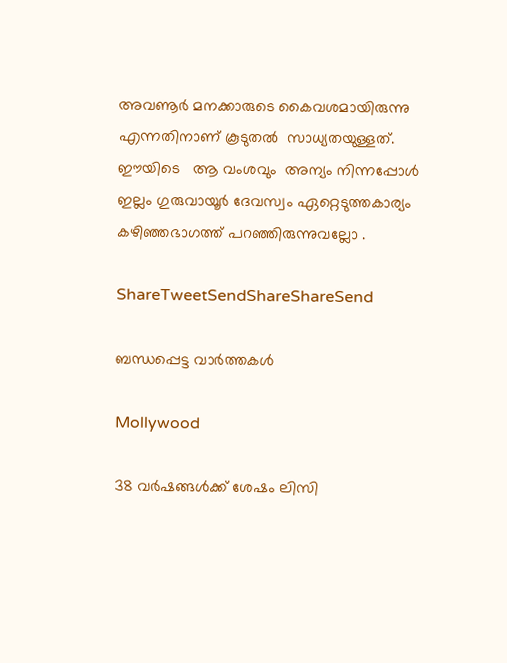അവണൂര്‍ മനക്കാരുടെ കൈവശമായിരുന്നു എന്നതിനാണ് കൂടുതല്‍  സാധ്യതയുള്ളത്.  ഈയിടെ   ആ വംശവും  അന്യം നിന്നപ്പോള്‍  ഇല്ലം ഗുരുവായൂര്‍ ദേവസ്വം ഏറ്റെടുത്തകാര്യം കഴിഞ്ഞഭാഗത്ത് പറഞ്ഞിരുന്നുവല്ലോ .

ShareTweetSendShareShareSend

ബന്ധപ്പെട്ട വാര്‍ത്തകള്‍

Mollywood

38 വർഷങ്ങൾക്ക് ശേഷം ലിസി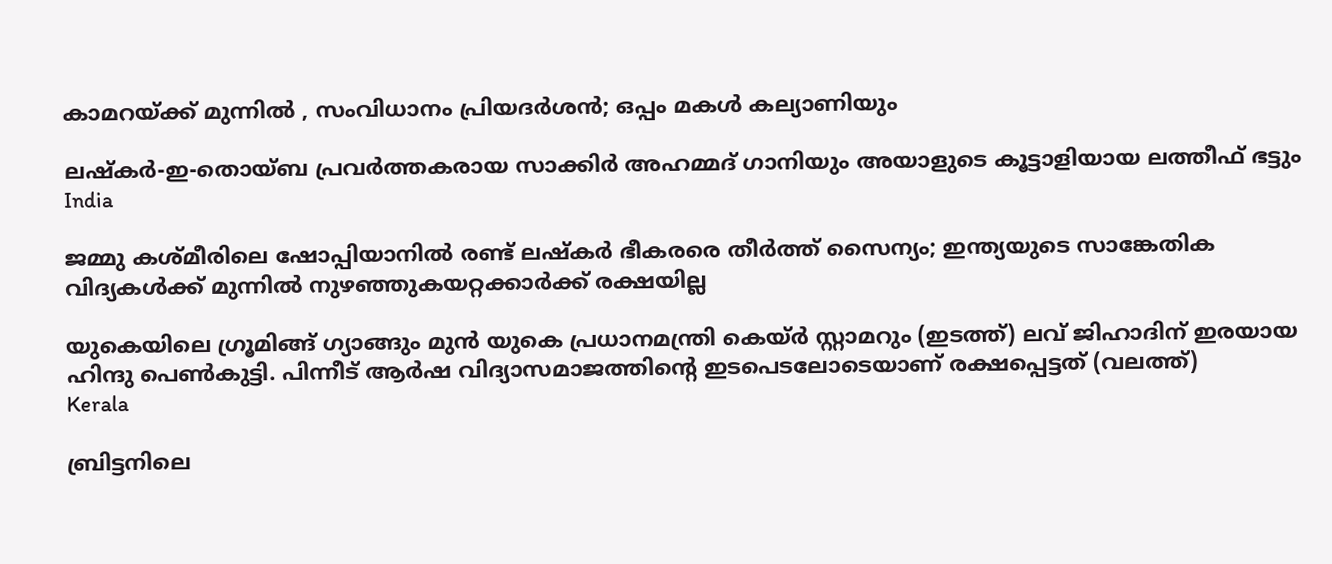കാമറയ്‌ക്ക് മുന്നിൽ , സംവിധാനം പ്രിയദർശൻ; ഒപ്പം മകൾ കല്യാണിയും

ലഷ്‌കർ-ഇ-തൊയ്ബ പ്രവർത്തകരായ സാക്കിർ അഹമ്മദ് ഗാനിയും അയാളുടെ കൂട്ടാളിയായ ലത്തീഫ് ഭട്ടും
India

ജമ്മു കശ്മീരിലെ ഷോപ്പിയാനില്‍ രണ്ട് ലഷ്കര്‍ ഭീകരരെ തീര്‍ത്ത് സൈന്യം; ഇന്ത്യയുടെ സാങ്കേതിക വിദ്യകള്‍ക്ക് മുന്നില്‍ നുഴഞ്ഞുകയറ്റക്കാര്‍ക്ക് രക്ഷയില്ല

യുകെയിലെ ഗ്രൂമിങ്ങ് ഗ്യാങ്ങും മുന്‍ യുകെ പ്രധാനമന്ത്രി കെയ്ര്‍ സ്റ്റാമറും (ഇടത്ത്) ലവ് ജിഹാദിന് ഇരയായ ഹിന്ദു പെണ്‍കുട്ടി. പിന്നീട് ആര്‍ഷ വിദ്യാസമാജത്തിന്‍റെ ഇടപെടലോടെയാണ് രക്ഷപ്പെട്ടത് (വലത്ത്)
Kerala

ബ്രിട്ടനിലെ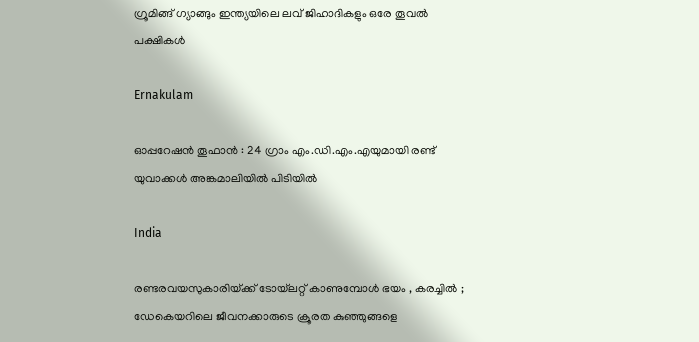ഗ്രൂമിങ്ങ് ഗ്യാങ്ങും ഇന്ത്യയിലെ ലവ് ജിഹാദികളും ഒരേ തൂവല്‍ പക്ഷികള്‍

Ernakulam

ഓപ്പറേഷൻ തൂഫാൻ : 24 ഗ്രാം എം.ഡി.എം.എയുമായി രണ്ട് യുവാക്കൾ അങ്കമാലിയിൽ പിടിയിൽ

India

രണ്ടരവയസുകാരിയ്‌ക്ക് ടോയ്‌ലറ്റ് കാണുമ്പോൾ ഭയം , കരച്ചിൽ ; ഡേകെയറിലെ ജീവനക്കാരുടെ ക്രൂരത കുഞ്ഞുങ്ങളെ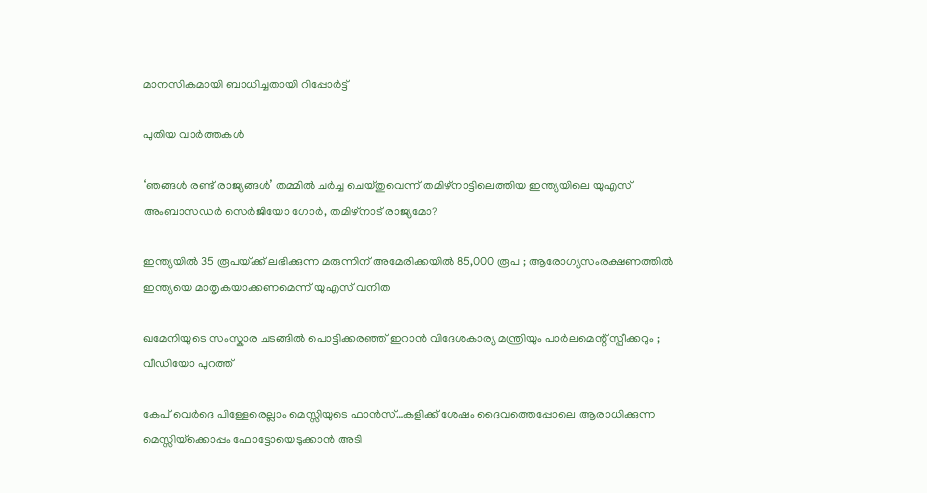മാനസികമായി ബാധിച്ചതായി റിപ്പോർട്ട്

പുതിയ വാര്‍ത്തകള്‍

‘ഞങ്ങള്‍ രണ്ട് രാജ്യങ്ങള്‍’ തമ്മില്‍ ചര്‍ച്ച ചെയ്തുവെന്ന് തമിഴ്നാട്ടിലെത്തിയ ഇന്ത്യയിലെ യുഎസ് അംബാസഡര്‍ സെര്‍ജിയോ ഗോര്‍, തമിഴ്നാട് രാജ്യമോ?

ഇന്ത്യയിൽ 35 രൂപയ്‌ക്ക് ലഭിക്കുന്ന മരുന്നിന് അമേരിക്കയിൽ 85,000 രൂപ ; ആരോഗ്യസംരക്ഷണത്തിൽ ഇന്ത്യയെ മാതൃകയാക്കണമെന്ന് യുഎസ് വനിത

ഖമേനിയുടെ സംസ്കാര ചടങ്ങിൽ പൊട്ടിക്കരഞ്ഞ് ഇറാൻ വിദേശകാര്യ മന്ത്രിയും പാർലമെന്റ് സ്പീക്കറും ; വീഡിയോ പുറത്ത്

കേപ് വെര്‍ദെ പിള്ളേരെല്ലാം മെസ്സിയുടെ ഫാന്‍സ്…കളിക്ക് ശേഷം ദൈവത്തെപ്പോലെ ആരാധിക്കുന്ന മെസ്സിയ്‌ക്കൊപ്പം ഫോട്ടോയെടുക്കാന്‍ അടി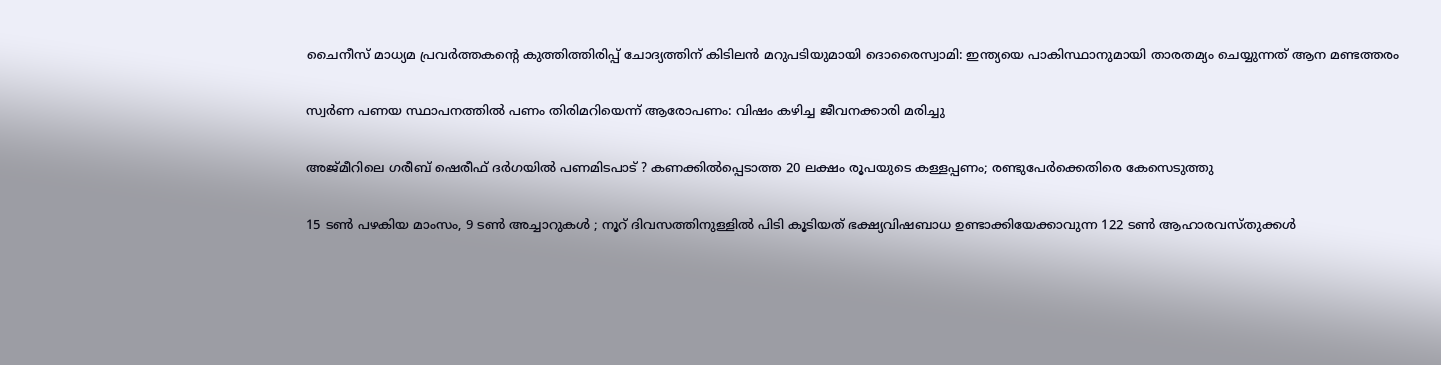ചൈനീസ് മാധ്യമ പ്രവർത്തകന്റെ കുത്തിത്തിരിപ്പ് ചോദ്യത്തിന് കിടിലൻ മറുപടിയുമായി ദൊരൈസ്വാമി: ഇന്ത്യയെ പാകിസ്ഥാനുമായി താരതമ്യം ചെയ്യുന്നത് ആന മണ്ടത്തരം

സ്വര്‍ണ പണയ സ്ഥാപനത്തില്‍ പണം തിരിമറിയെന്ന് ആരോപണം: വിഷം കഴിച്ച ജീവനക്കാരി മരിച്ചു

അജ്മീറിലെ ഗരീബ് ഷെരീഫ് ദർഗയിൽ പണമിടപാട് ? കണക്കിൽപ്പെടാത്ത 20 ലക്ഷം രൂപയുടെ കള്ളപ്പണം; രണ്ടുപേർക്കെതിരെ കേസെടുത്തു

15 ടൺ പഴകിയ മാംസം, 9 ടൺ അച്ചാറുകൾ ; നൂറ് ദിവസത്തിനുള്ളിൽ പിടി കൂടിയത് ഭക്ഷ്യവിഷബാധ ഉണ്ടാക്കിയേക്കാവുന്ന 122 ടൺ ആഹാരവസ്തുക്കൾ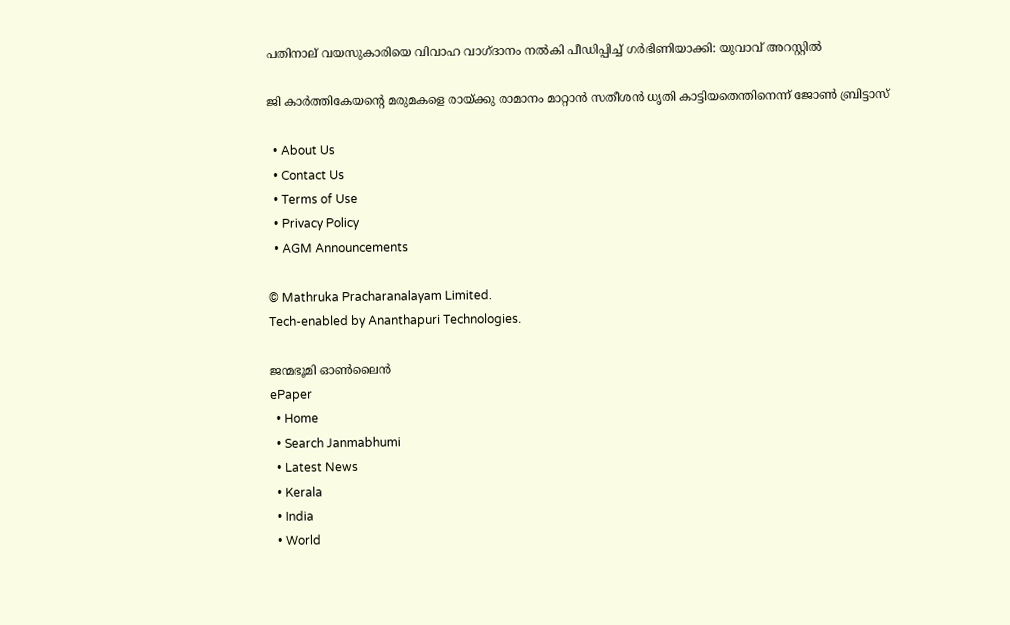പതിനാല് വയസുകാരിയെ വിവാഹ വാഗ്ദാനം നല്‍കി പീഡിപ്പിച്ച് ഗര്‍ഭിണിയാക്കി: യുവാവ് അറസ്റ്റില്‍

ജി കാര്‍ത്തികേയന്റെ മരുമകളെ രായ്‌ക്കു രാമാനം മാറ്റാന്‍ സതീശന്‍ ധൃതി കാട്ടിയതെന്തിനെന്ന് ജോണ്‍ ബ്രിട്ടാസ്

  • About Us
  • Contact Us
  • Terms of Use
  • Privacy Policy
  • AGM Announcements

© Mathruka Pracharanalayam Limited.
Tech-enabled by Ananthapuri Technologies.

ജന്മഭൂമി ഓണ്‍ലൈന്‍
ePaper
  • Home
  • Search Janmabhumi
  • Latest News
  • Kerala
  • India
  • World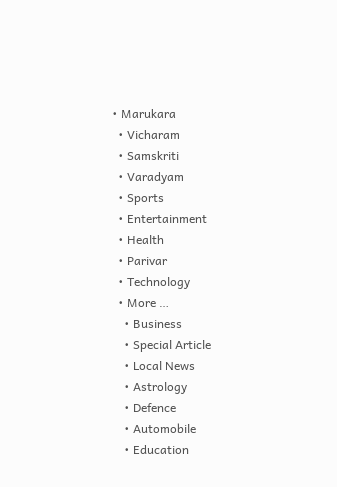• Marukara
  • Vicharam
  • Samskriti
  • Varadyam
  • Sports
  • Entertainment
  • Health
  • Parivar
  • Technology
  • More …
    • Business
    • Special Article
    • Local News
    • Astrology
    • Defence
    • Automobile
    • Education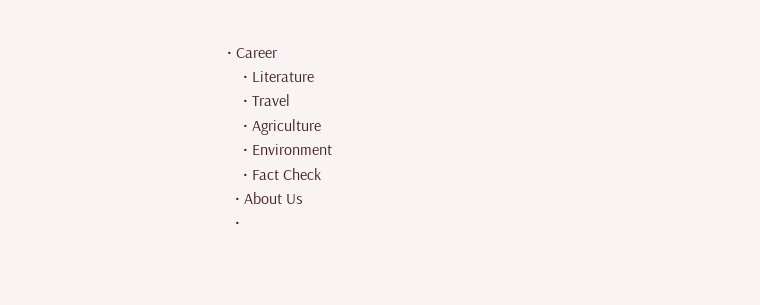• Career
    • Literature
    • Travel
    • Agriculture
    • Environment
    • Fact Check
  • About Us
  •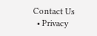Contact Us
  • Privacy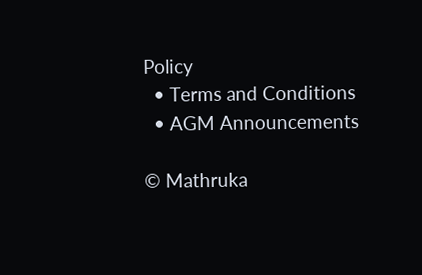Policy
  • Terms and Conditions
  • AGM Announcements

© Mathruka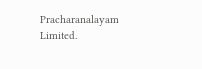Pracharanalayam Limited.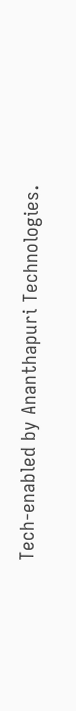Tech-enabled by Ananthapuri Technologies.